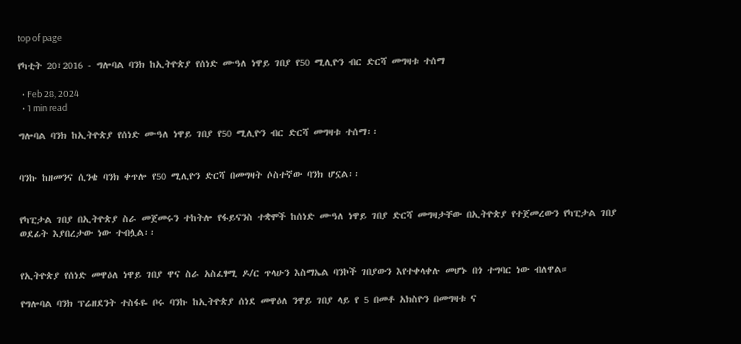top of page

የካቲት 20፣2016 - ግሎባል ባንክ ከኢትዮጵያ የሰነድ ሙዓለ ነዋይ ገበያ የ50 ሚሊዮን ብር ድርሻ መግዛቱ ተሰማ

  • Feb 28, 2024
  • 1 min read

ግሎባል ባንክ ከኢትዮጵያ የሰነድ ሙዓለ ነዋይ ገበያ የ50 ሚሊዮን ብር ድርሻ መግዛቱ ተሰማ፡፡


ባንኩ ከዘመንና ሲንቄ ባንክ ቀጥሎ የ50 ሚሊዮን ድርሻ በመግዛት ሶስተኛው ባንክ ሆኗል፡፡


የካፒታል ገበያ በኢትዮጵያ ስራ መጀመሩን ተከትሎ የፋይናንስ ተቋሞች ከሰነድ ሙዓለ ነዋይ ገበያ ድርሻ መግዛታቸው በኢትዮጵያ የተጀመረውን የካፒታል ገበያ ወደፊት እያበረታው ነው ተብሏል፡፡


የኢትዮጵያ የሰነድ መዋዕለ ነዋይ ገበያ ዋና ስራ አስፈፃሚ ዶ/ር ጥላሁን እስማኤል ባንኮች ገበያውን እየተቀላቀሉ መሆኑ በጎ ተግባር ነው ብለዋል።

የግሎባል ባንክ ፕሬዘደንት ተስፋዬ ቦሩ ባንኩ ከኢትዮጵያ ሰነደ መዋዕለ ንዋይ ገበያ ላይ የ 5 በመቶ አክስዮን በመግዛቱ ና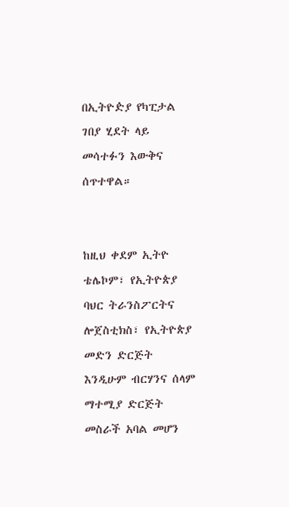በኢትዮዽያ የካፒታል ገበያ ሂደት ላይ መሳተፉን እውቅና ሰጥተዋል።


ከዚህ ቀደም ኢትዮ ቴሌኮም፣ የኢትዮጵያ ባህር ትራንስፖርትና ሎጀስቲክስ፣ የኢትዮጵያ መድን ድርጅት እንዲሁም ብርሃንና ሰላም ማተሚያ ድርጅት መስራች አባል መሆን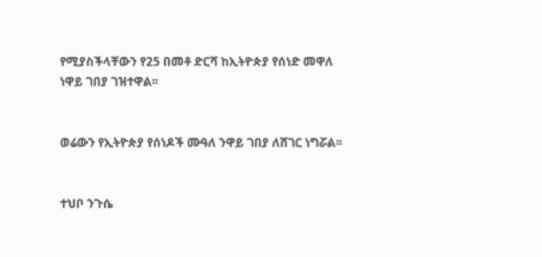የሚያስችላቸውን የ25 በመቶ ድርሻ ከኢትዮጵያ የሰነድ መዋለ ነዋይ ገበያ ገዝተዋል፡፡


ወሬውን የኢትዮጵያ የሰነዶች ሙዓለ ንዋይ ገበያ ለሸገር ነግሯል፡፡


ተህቦ ንጉሴ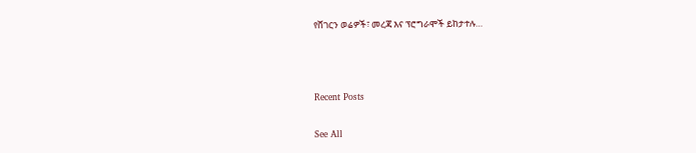የሸገርን ወሬዎች፣ መረጃ እና ፕሮግራሞች ይከታተሉ…



Recent Posts

See All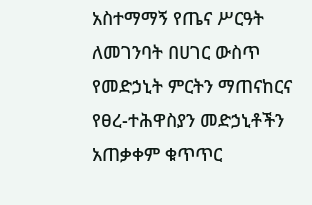አስተማማኝ የጤና ሥርዓት ለመገንባት በሀገር ውስጥ የመድኃኒት ምርትን ማጠናከርና የፀረ-ተሕዋስያን መድኃኒቶችን አጠቃቀም ቁጥጥር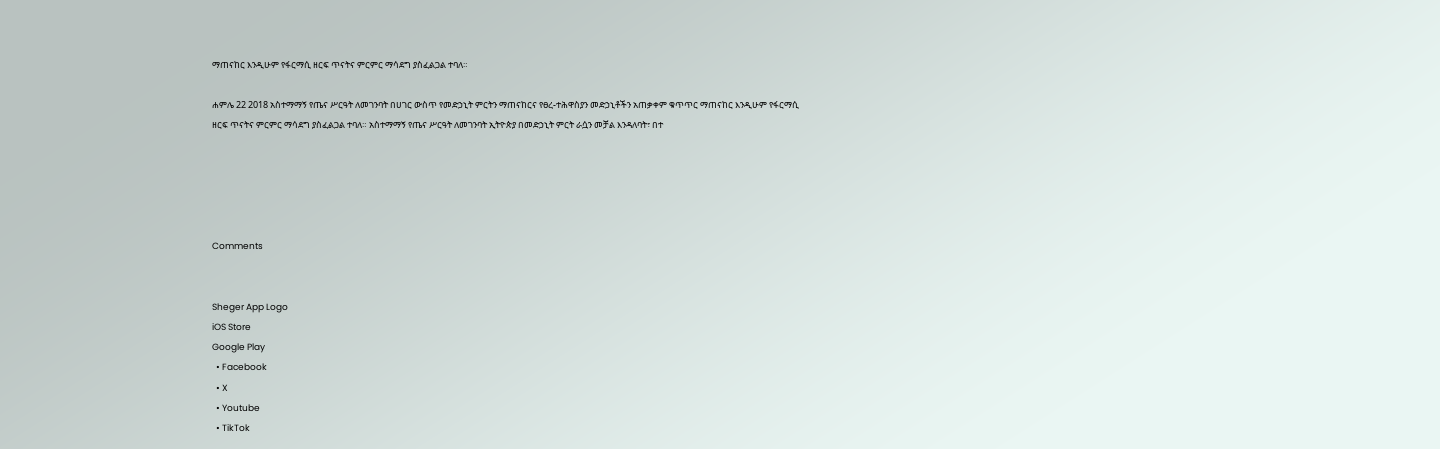ማጠናከር እንዲሁም የፋርማሲ ዘርፍ ጥናትና ምርምር ማሳደግ ያስፈልጋል ተባለ።

ሐምሌ 22 2018 አስተማማኝ የጤና ሥርዓት ለመገንባት በሀገር ውስጥ የመድኃኒት ምርትን ማጠናከርና የፀረ-ተሕዋስያን መድኃኒቶችን አጠቃቀም ቁጥጥር ማጠናከር እንዲሁም የፋርማሲ ዘርፍ ጥናትና ምርምር ማሳደግ ያስፈልጋል ተባለ። አስተማማኝ የጤና ሥርዓት ለመገንባት ኢትዮጵያ በመድኃኒት ምርት ራሷን መቻል እንዳለባት፣ በተ





Comments


Sheger App Logo
iOS Store
Google Play
  • Facebook
  • X
  • Youtube
  • TikTok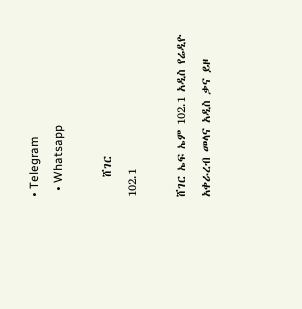• Telegram
  • Whatsapp

    ሸገር
102.1

ሸገር ኤፍ ኤም 102.1 አዲስ የሬዲዮ አቀራረብ መላና አዲስ ቃና ይዞ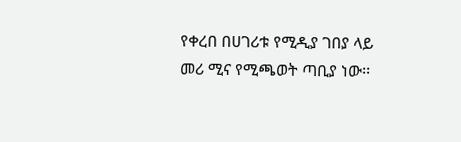የቀረበ በሀገሪቱ የሚዲያ ገበያ ላይ መሪ ሚና የሚጫወት ጣቢያ ነው፡፡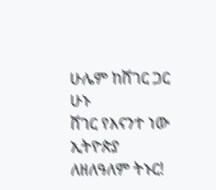ሁሌም ከሸገር ጋር ሁኑ
ሸገር የእናንተ ነው
ኢትዮጵያ ለዘለዓለም ትኑር!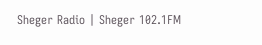Sheger Radio | Sheger 102.1FM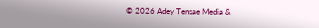© 2026 Adey Tensae Media &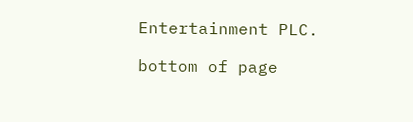Entertainment PLC.

bottom of page